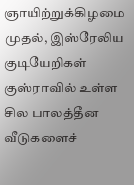ஞாயிற்றுக்கிழமை முதல், இஸ்ரேலிய குடியேறிகள் குஸ்ராவில் உள்ள சில பாலத்தீன வீடுகளைச்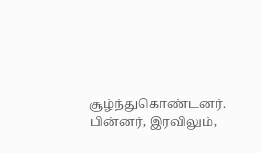சூழ்ந்துகொண்டனர். பின்னர், இரவிலும்,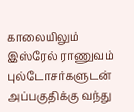காலையிலும் இஸ்ரேல் ராணுவம் புல்டோசர்களுடன் அப்பகுதிக்கு வந்து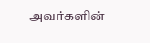அவர்களின்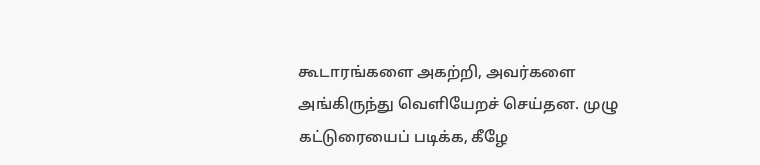கூடாரங்களை அகற்றி, அவர்களை அங்கிருந்து வெளியேறச் செய்தன. முழு கட்டுரையைப் படிக்க, கீழே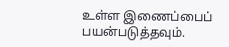உள்ள இணைப்பைப் பயன்படுத்தவும்.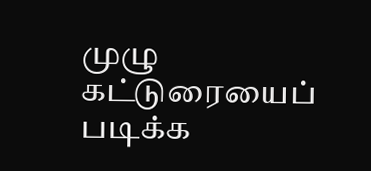முழு கட்டுரையைப் படிக்க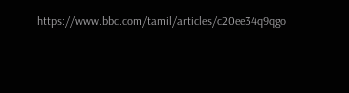https://www.bbc.com/tamil/articles/c20ee34q9qgo